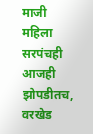माजी महिला सरपंचही आजही झोपडीतच, वरखेड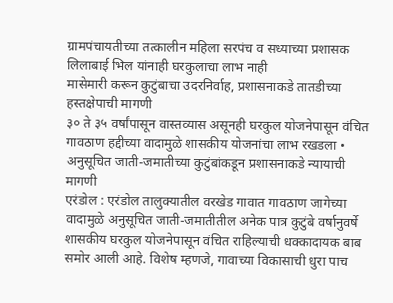ग्रामपंचायतीच्या तत्कालीन महिला सरपंच व सध्याच्या प्रशासक लिलाबाई भिल यांनाही घरकुलाचा लाभ नाही
मासेमारी करून कुटुंबाचा उदरनिर्वाह, प्रशासनाकडे तातडीच्या हस्तक्षेपाची मागणी
३० ते ३५ वर्षांपासून वास्तव्यास असूनही घरकुल योजनेपासून वंचित
गावठाण हद्दीच्या वादामुळे शासकीय योजनांचा लाभ रखडला • अनुसूचित जाती-जमातीच्या कुटुंबांकडून प्रशासनाकडे न्यायाची मागणी
एरंडोल : एरंडोल तालुक्यातील वरखेड गावात गावठाण जागेच्या वादामुळे अनुसूचित जाती-जमातीतील अनेक पात्र कुटुंबे वर्षानुवर्षे शासकीय घरकुल योजनेपासून वंचित राहिल्याची धक्कादायक बाब समोर आली आहे. विशेष म्हणजे, गावाच्या विकासाची धुरा पाच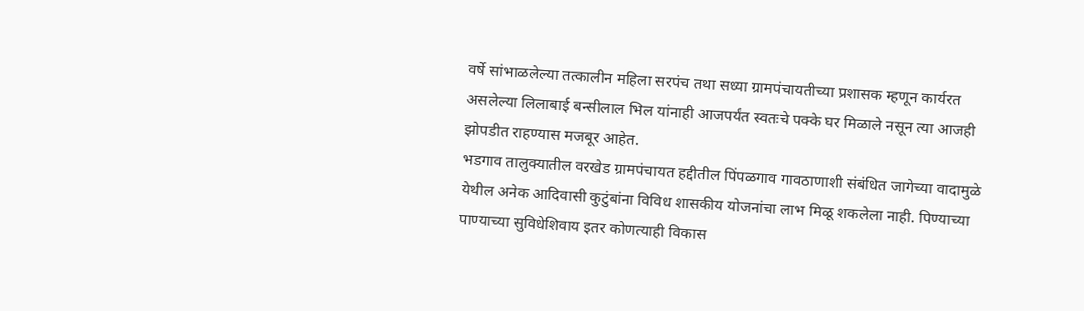वर्षे सांभाळलेल्या तत्कालीन महिला सरपंच तथा सध्या ग्रामपंचायतीच्या प्रशासक म्हणून कार्यरत असलेल्या लिलाबाई बन्सीलाल भिल यांनाही आजपर्यंत स्वतःचे पक्के घर मिळाले नसून त्या आजही झोपडीत राहण्यास मजबूर आहेत.
भडगाव तालुक्यातील वरखेड ग्रामपंचायत हद्दीतील पिंपळगाव गावठाणाशी संबंधित जागेच्या वादामुळे येथील अनेक आदिवासी कुटुंबांना विविध शासकीय योजनांचा लाभ मिळू शकलेला नाही. पिण्याच्या पाण्याच्या सुविधेशिवाय इतर कोणत्याही विकास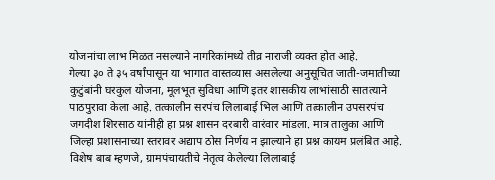योजनांचा लाभ मिळत नसल्याने नागरिकांमध्ये तीव्र नाराजी व्यक्त होत आहे.
गेल्या ३० ते ३५ वर्षांपासून या भागात वास्तव्यास असलेल्या अनुसूचित जाती-जमातीच्या कुटुंबांनी घरकुल योजना, मूलभूत सुविधा आणि इतर शासकीय लाभांसाठी सातत्याने पाठपुरावा केला आहे. तत्कालीन सरपंच लिलाबाई भिल आणि तत्कालीन उपसरपंच जगदीश शिरसाठ यांनीही हा प्रश्न शासन दरबारी वारंवार मांडला. मात्र तालुका आणि जिल्हा प्रशासनाच्या स्तरावर अद्याप ठोस निर्णय न झाल्याने हा प्रश्न कायम प्रलंबित आहे.
विशेष बाब म्हणजे, ग्रामपंचायतीचे नेतृत्व केलेल्या लिलाबाई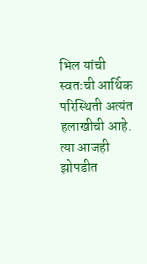भिल यांची स्वतःची आर्थिक परिस्थिती अत्यंत हलाखीची आहे. त्या आजही झोपडीत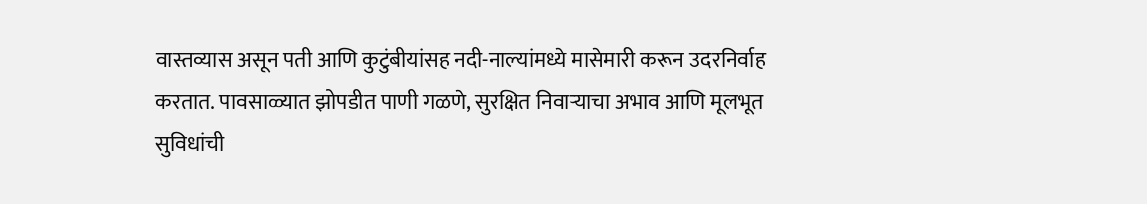वास्तव्यास असून पती आणि कुटुंबीयांसह नदी-नाल्यांमध्ये मासेमारी करून उदरनिर्वाह करतात. पावसाळ्यात झोपडीत पाणी गळणे, सुरक्षित निवाऱ्याचा अभाव आणि मूलभूत सुविधांची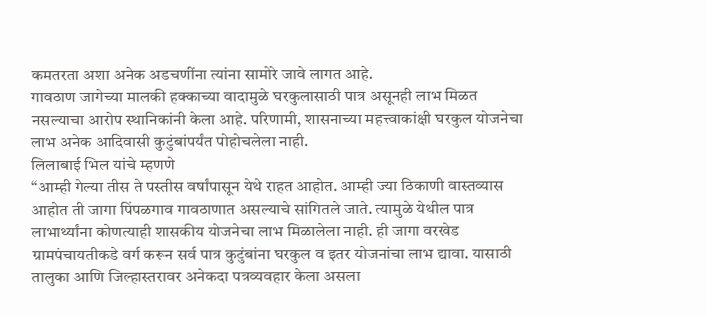कमतरता अशा अनेक अडचणींना त्यांना सामोरे जावे लागत आहे.
गावठाण जागेच्या मालकी हक्काच्या वादामुळे घरकुलासाठी पात्र असूनही लाभ मिळत नसल्याचा आरोप स्थानिकांनी केला आहे. परिणामी, शासनाच्या महत्त्वाकांक्षी घरकुल योजनेचा लाभ अनेक आदिवासी कुटुंबांपर्यंत पोहोचलेला नाही.
लिलाबाई भिल यांचे म्हणणे
“आम्ही गेल्या तीस ते पस्तीस वर्षांपासून येथे राहत आहोत. आम्ही ज्या ठिकाणी वास्तव्यास आहोत ती जागा पिंपळगाव गावठाणात असल्याचे सांगितले जाते. त्यामुळे येथील पात्र लाभार्थ्यांना कोणत्याही शासकीय योजनेचा लाभ मिळालेला नाही. ही जागा वरखेड ग्रामपंचायतीकडे वर्ग करून सर्व पात्र कुटुंबांना घरकुल व इतर योजनांचा लाभ द्यावा. यासाठी तालुका आणि जिल्हास्तरावर अनेकदा पत्रव्यवहार केला असला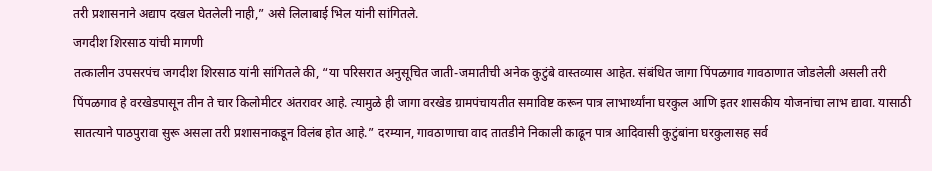तरी प्रशासनाने अद्याप दखल घेतलेली नाही,” असे लिलाबाई भिल यांनी सांगितले.
जगदीश शिरसाठ यांची मागणी
तत्कालीन उपसरपंच जगदीश शिरसाठ यांनी सांगितले की, “या परिसरात अनुसूचित जाती-जमातीची अनेक कुटुंबे वास्तव्यास आहेत. संबंधित जागा पिंपळगाव गावठाणात जोडलेली असली तरी पिंपळगाव हे वरखेडपासून तीन ते चार किलोमीटर अंतरावर आहे. त्यामुळे ही जागा वरखेड ग्रामपंचायतीत समाविष्ट करून पात्र लाभार्थ्यांना घरकुल आणि इतर शासकीय योजनांचा लाभ द्यावा. यासाठी सातत्याने पाठपुरावा सुरू असला तरी प्रशासनाकडून विलंब होत आहे.” दरम्यान, गावठाणाचा वाद तातडीने निकाली काढून पात्र आदिवासी कुटुंबांना घरकुलासह सर्व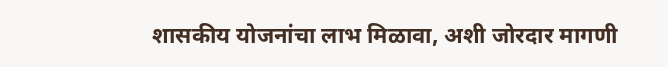शासकीय योजनांचा लाभ मिळावा, अशी जोरदार मागणी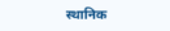स्थानिक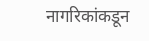नागरिकांकडून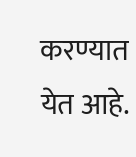करण्यात येत आहे.